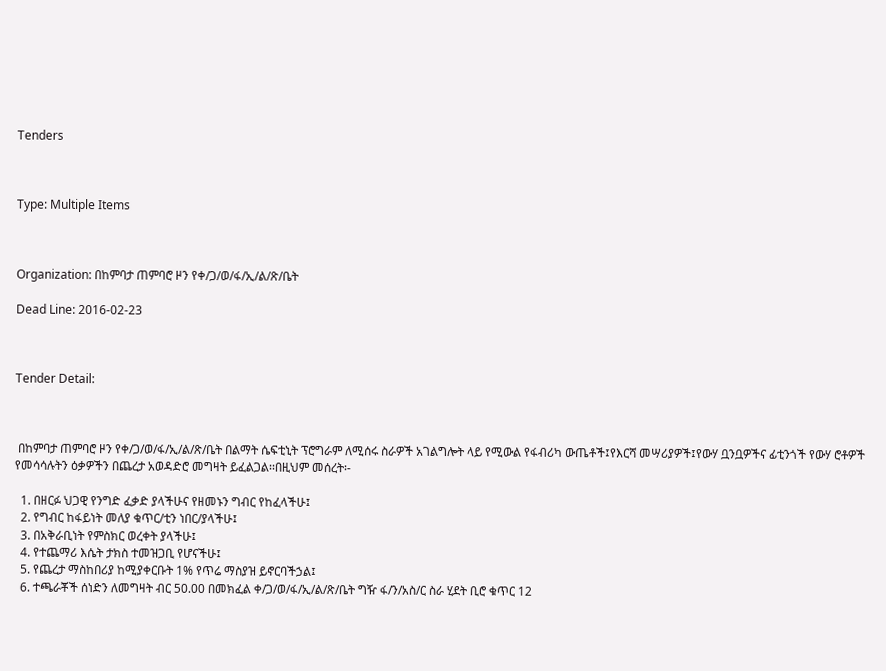Tenders



Type: Multiple Items



Organization: በከምባታ ጠምባሮ ዞን የቀ/ጋ/ወ/ፋ/ኢ/ል/ጽ/ቤት

Dead Line: 2016-02-23



Tender Detail:



 በከምባታ ጠምባሮ ዞን የቀ/ጋ/ወ/ፋ/ኢ/ል/ጽ/ቤት በልማት ሴፍቲኒት ፕሮግራም ለሚሰሩ ስራዎች አገልግሎት ላይ የሚውል የፋብሪካ ውጤቶች፤የእርሻ መሣሪያዎች፤የውሃ ቧንቧዎችና ፊቲንጎች የውሃ ሮቶዎች የመሳሳሉትን ዕቃዎችን በጨረታ አወዳድሮ መግዛት ይፈልጋል፡፡በዚህም መሰረት፡-

  1. በዘርፉ ህጋዊ የንግድ ፈቃድ ያላችሁና የዘመኑን ግብር የከፈላችሁ፤
  2. የግብር ከፋይነት መለያ ቁጥር/ቲን ነበር/ያላችሁ፤
  3. በአቅራቢነት የምስክር ወረቀት ያላችሁ፤
  4. የተጨማሪ እሴት ታክስ ተመዝጋቢ የሆናችሁ፤
  5. የጨረታ ማስከበሪያ ከሚያቀርቡት 1% የጥሬ ማስያዝ ይኖርባችኃል፤
  6. ተጫራቾች ሰነድን ለመግዛት ብር 50.00 በመክፈል ቀ/ጋ/ወ/ፋ/ኢ/ል/ጽ/ቤት ግዥ ፋ/ን/አስ/ር ስራ ሂደት ቢሮ ቁጥር 12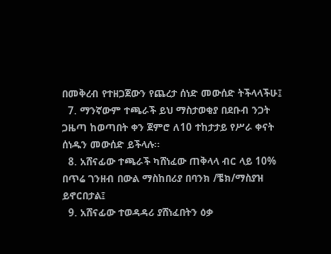በመቅረብ የተዘጋጀውን የጨረታ ሰነድ መውሰድ ትችላላችሁ፤
  7. ማንኛውም ተጫራች ይህ ማስታወቂያ በደቡብ ንጋት ጋዜጣ ከወጣበት ቀን ጀምሮ ለ10 ተከታታይ የሥራ ቀናት ሰነዱን መውሰድ ይችላሉ፡፡
  8. አሸናፊው ተጫራች ካሸነፈው ጠቅላላ ብር ላይ 10% በጥሬ ገንዘብ በውል ማስከበሪያ በባንክ /ቼክ/ማስያዝ ይኖርበታል፤
  9. አሸናፊው ተወዳዳሪ ያሸነፈበትን ዕቃ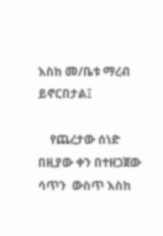እስከ መ/ቤቱ ማረብ ይኖርበታል፤

    የጨረታው ሰነድ በዚያው ቀን በተዘጋጀው ሳጥን  ውስጥ እስከ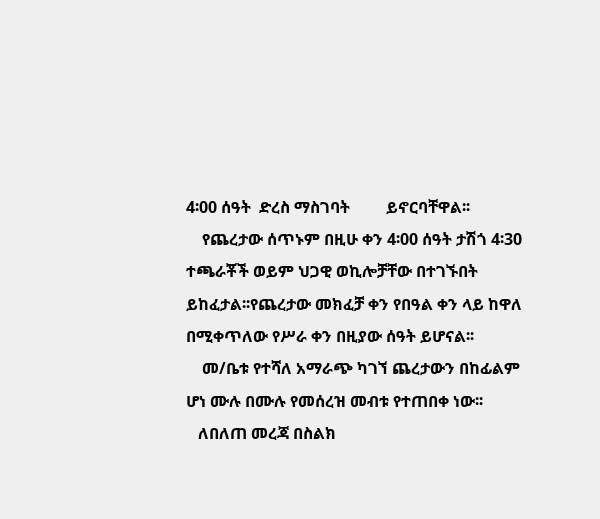4፡00 ሰዓት  ድረስ ማስገባት         ይኖርባቸዋል፡፡
    የጨረታው ሰጥኑም በዚሁ ቀን 4፡00 ሰዓት ታሽጎ 4፡30 ተጫራቾች ወይም ህጋዊ ወኪሎቻቸው በተገኙበት ይከፈታል፡፡የጨረታው መክፈቻ ቀን የበዓል ቀን ላይ ከዋለ በሚቀጥለው የሥራ ቀን በዚያው ሰዓት ይሆናል፡፡
    መ/ቤቱ የተሻለ አማራጭ ካገኘ ጨረታውን በከፊልም ሆነ ሙሉ በሙሉ የመሰረዝ መብቱ የተጠበቀ ነው፡፡
   ለበለጠ መረጃ በስልክ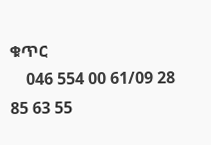ቁጥር
    046 554 00 61/09 28 85 63 55